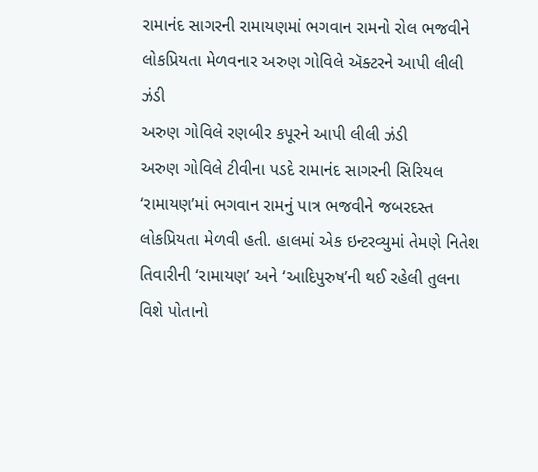રામાનંદ સાગરની રામાયણમાં ભગવાન રામનો રોલ ભજવીને લોકપ્રિયતા મેળવનાર અરુણ ગોવિલે ઍક્ટરને આપી લીલી ઝંડી
અરુણ ગોવિલે રણબીર કપૂરને આપી લીલી ઝંડી
અરુણ ગોવિલે ટીવીના પડદે રામાનંદ સાગરની સિરિયલ ‘રામાયણ’માં ભગવાન રામનું પાત્ર ભજવીને જબરદસ્ત લોકપ્રિયતા મેળવી હતી. હાલમાં એક ઇન્ટરવ્યુમાં તેમણે નિતેશ તિવારીની ‘રામાયણ’ અને ‘આદિપુરુષ’ની થઈ રહેલી તુલના વિશે પોતાનો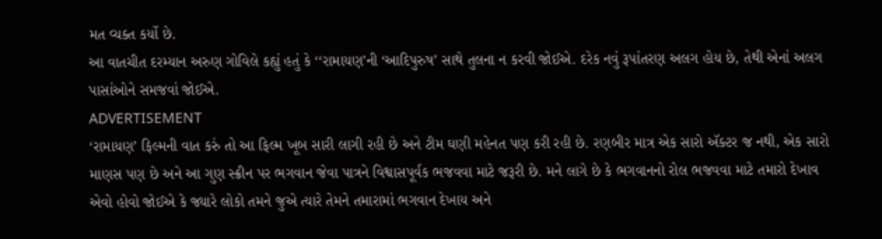મત વ્યક્ત કર્યો છે.
આ વાતચીત દરમ્યાન અરુણ ગોવિલે કહ્યું હતું કે ‘‘રામાયણ’ની ‘આદિપુરુષ’ સાથે તુલના ન કરવી જોઈએ. દરેક નવું રૂપાંતરણ અલગ હોય છે, તેથી એનાં અલગ પાસાંઓને સમજવાં જોઈએ.
ADVERTISEMENT
‘રામાયણ’ ફિલ્મની વાત કરું તો આ ફિલ્મ ખૂબ સારી લાગી રહી છે અને ટીમ ઘણી મહેનત પણ કરી રહી છે. રણબીર માત્ર એક સારો ઍક્ટર જ નથી, એક સારો માણસ પણ છે અને આ ગુણ સ્ક્રીન પર ભગવાન જેવા પાત્રને વિશ્વાસપૂર્વક ભજવવા માટે જરૂરી છે. મને લાગે છે કે ભગવાનનો રોલ ભજવવા માટે તમારો દેખાવ એવો હોવો જોઈએ કે જ્યારે લોકો તમને જુએ ત્યારે તેમને તમારામાં ભગવાન દેખાય અને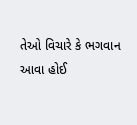તેઓ વિચારે કે ભગવાન આવા હોઈ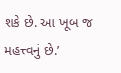શકે છે. આ ખૂબ જ મહત્ત્વનું છે.’